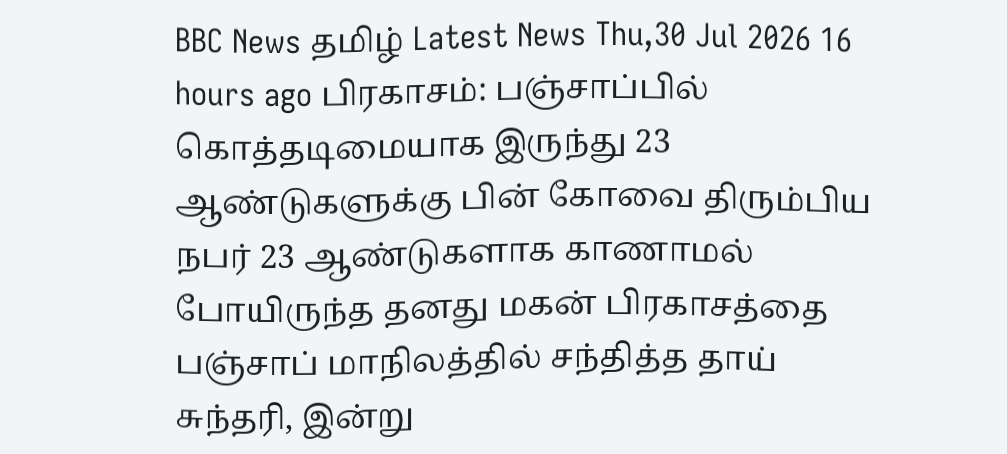BBC News தமிழ் Latest News Thu,30 Jul 2026 16 hours ago பிரகாசம்: பஞ்சாப்பில் கொத்தடிமையாக இருந்து 23 ஆண்டுகளுக்கு பின் கோவை திரும்பிய நபர் 23 ஆண்டுகளாக காணாமல் போயிருந்த தனது மகன் பிரகாசத்தை பஞ்சாப் மாநிலத்தில் சந்தித்த தாய் சுந்தரி, இன்று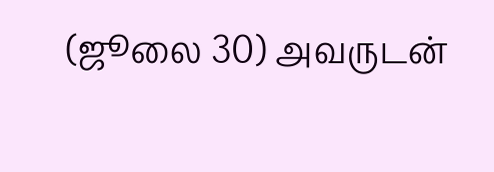(ஜூலை 30) அவருடன்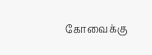கோவைக்கு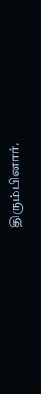திரும்பினார்.